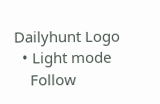Dailyhunt Logo
  • Light mode
    Follow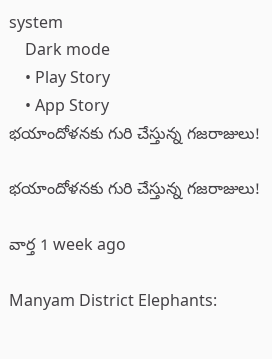system
    Dark mode
    • Play Story
    • App Story
భయాందోళనకు గురి చేస్తున్న గజరాజులు!

భయాందోళనకు గురి చేస్తున్న గజరాజులు!

వార్త 1 week ago

Manyam District Elephants: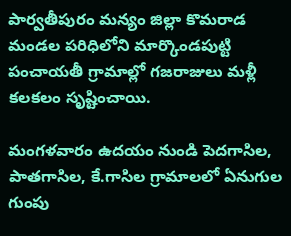పార్వతీపురం మన్యం జిల్లా కొమరాడ మండల పరిధిలోని మార్కొండపుట్టి పంచాయతీ గ్రామాల్లో గజరాజులు మళ్లీ కలకలం సృష్టించాయి.

మంగళవారం ఉదయం నుండి పెదగాసిల, పాతగాసిల, కే.గాసిల గ్రామాలలో ఏనుగుల గుంపు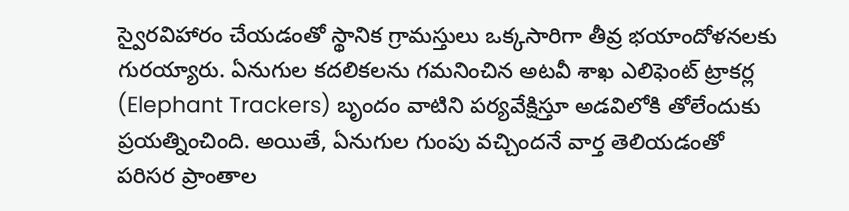స్వైరవిహారం చేయడంతో స్థానిక గ్రామస్తులు ఒక్కసారిగా తీవ్ర భయాందోళనలకు గురయ్యారు. ఏనుగుల కదలికలను గమనించిన అటవీ శాఖ ఎలిఫెంట్ ట్రాకర్ల (Elephant Trackers) బృందం వాటిని పర్యవేక్షిస్తూ అడవిలోకి తోలేందుకు ప్రయత్నించింది. అయితే, ఏనుగుల గుంపు వచ్చిందనే వార్త తెలియడంతో పరిసర ప్రాంతాల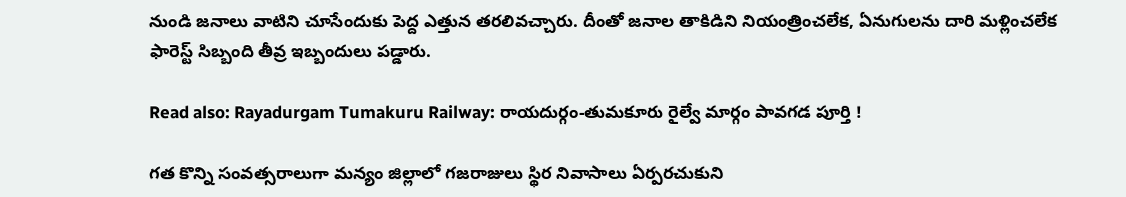నుండి జనాలు వాటిని చూసేందుకు పెద్ద ఎత్తున తరలివచ్చారు. దీంతో జనాల తాకిడిని నియంత్రించలేక, ఏనుగులను దారి మళ్లించలేక ఫారెస్ట్ సిబ్బంది తీవ్ర ఇబ్బందులు పడ్డారు.

Read also: Rayadurgam Tumakuru Railway: రాయదుర్గం-తుమకూరు రైల్వే మార్గం పావగడ పూర్తి !

గత కొన్ని సంవత్సరాలుగా మన్యం జిల్లాలో గజరాజులు స్థిర నివాసాలు ఏర్పరచుకుని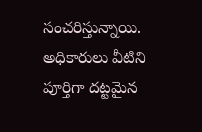సంచరిస్తున్నాయి. అధికారులు వీటిని పూర్తిగా దట్టమైన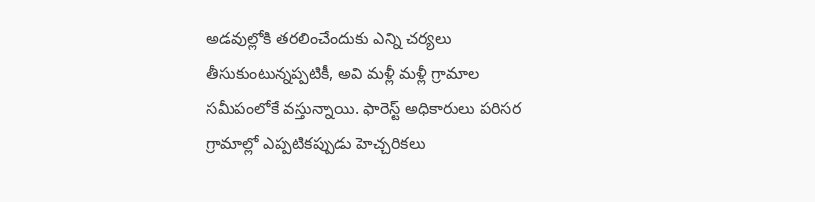అడవుల్లోకి తరలించేందుకు ఎన్ని చర్యలు తీసుకుంటున్నప్పటికీ, అవి మళ్లీ మళ్లీ గ్రామాల సమీపంలోకే వస్తున్నాయి. ఫారెస్ట్ అధికారులు పరిసర గ్రామాల్లో ఎప్పటికప్పుడు హెచ్చరికలు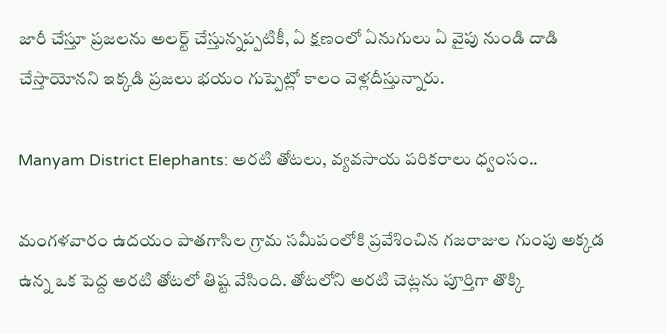జారీ చేస్తూ ప్రజలను అలర్ట్ చేస్తున్నప్పటికీ, ఏ క్షణంలో ఏనుగులు ఏ వైపు నుండి దాడి చేస్తాయోనని ఇక్కడి ప్రజలు భయం గుప్పెట్లో కాలం వెళ్లదీస్తున్నారు.

Manyam District Elephants: అరటి తోటలు, వ్యవసాయ పరికరాలు ధ్వంసం..

మంగళవారం ఉదయం పాతగాసిల గ్రామ సమీపంలోకి ప్రవేశించిన గజరాజుల గుంపు అక్కడ ఉన్న ఒక పెద్ద అరటి తోటలో తిష్ట వేసింది. తోటలోని అరటి చెట్లను పూర్తిగా తొక్కి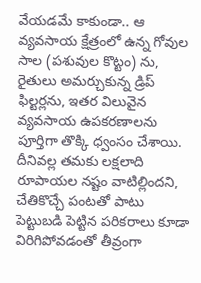వేయడమే కాకుండా.. ఆ వ్యవసాయ క్షేత్రంలో ఉన్న గోవుల సాల (పశువుల కొట్టం) ను, రైతులు అమర్చుకున్న డ్రిప్ ఫిల్టర్లను, ఇతర విలువైన వ్యవసాయ ఉపకరణాలను పూర్తిగా తొక్కి ధ్వంసం చేశాయి. దీనివల్ల తమకు లక్షలాది రూపాయల నష్టం వాటిల్లిందని, చేతికొచ్చే పంటతో పాటు పెట్టుబడి పెట్టిన పరికరాలు కూడా విరిగిపోవడంతో తీవ్రంగా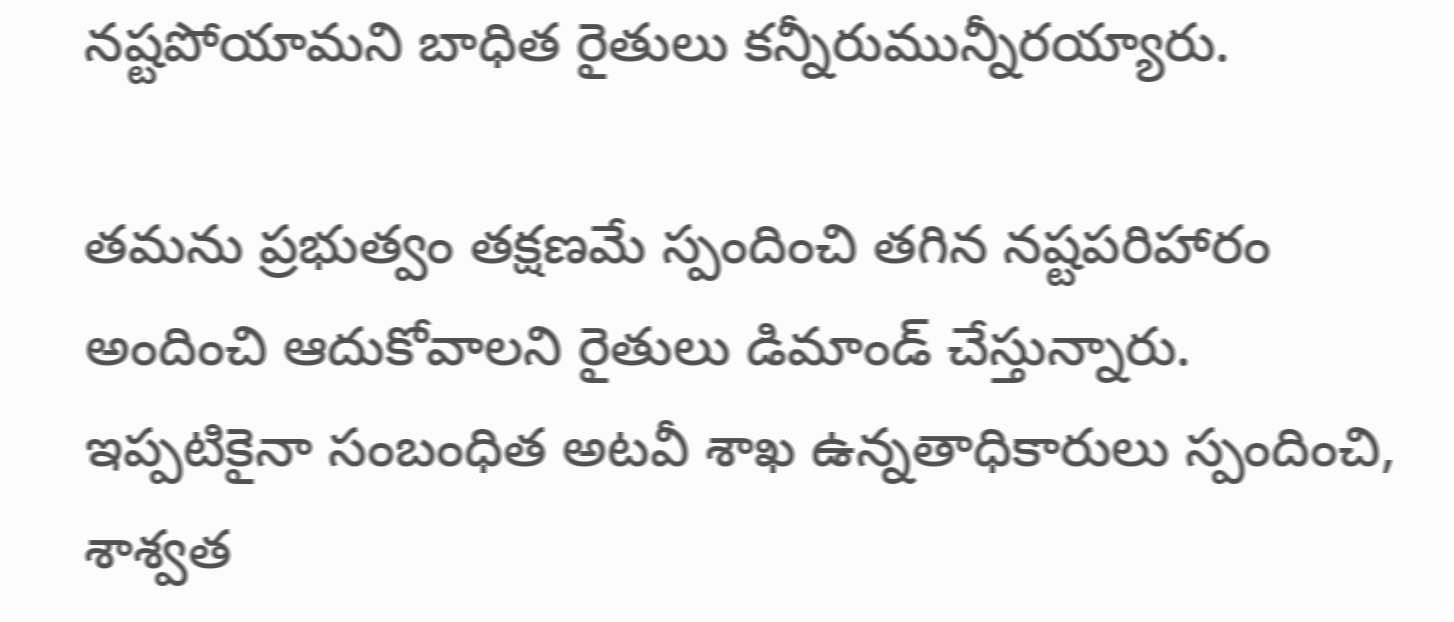నష్టపోయామని బాధిత రైతులు కన్నీరుమున్నీరయ్యారు.

తమను ప్రభుత్వం తక్షణమే స్పందించి తగిన నష్టపరిహారం అందించి ఆదుకోవాలని రైతులు డిమాండ్ చేస్తున్నారు. ఇప్పటికైనా సంబంధిత అటవీ శాఖ ఉన్నతాధికారులు స్పందించి, శాశ్వత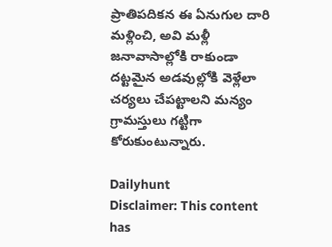ప్రాతిపదికన ఈ ఏనుగుల దారి మళ్లించి, అవి మళ్లీ జనావాసాల్లోకి రాకుండా దట్టమైన అడవుల్లోకి వెళ్లేలా చర్యలు చేపట్టాలని మన్యం గ్రామస్తులు గట్టిగా కోరుకుంటున్నారు.

Dailyhunt
Disclaimer: This content has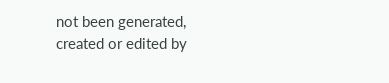not been generated, created or edited by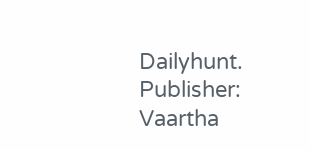Dailyhunt. Publisher: Vaartha